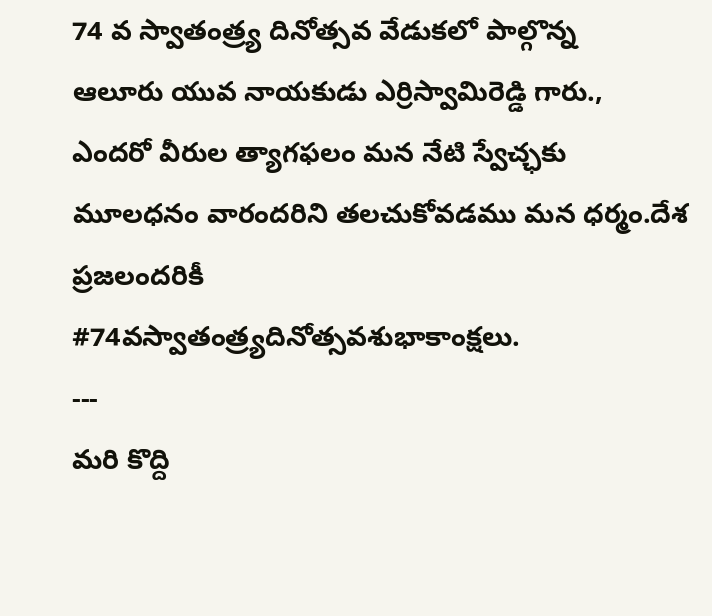74 వ స్వాతంత్ర్య దినోత్సవ వేడుకలో పాల్గొన్న
ఆలూరు యువ నాయకుడు ఎర్రిస్వామిరెడ్డి గారు.,
ఎందరో వీరుల త్యాగఫలం మన నేటి స్వేచ్ఛకు మూలధనం వారందరిని తలచుకోవడము మన ధర్మం.దేశ ప్రజలందరికీ
#74వస్వాతంత్ర్యదినోత్సవశుభాకాంక్షలు.
---
మరి కొద్ది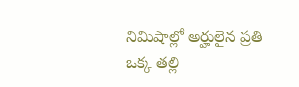నిమిషాల్లో అర్హులైన ప్రతి ఒక్క తల్లి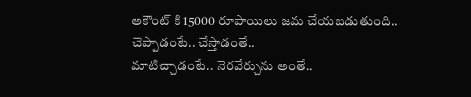అకౌంట్ కి 15000 రూపాయిలు జమ చేయబడుతుంది..
చెప్పాడంటే.. చేస్తాడంతే..
మాటిచ్చాడంటే.. నెరవేర్చును అంతే..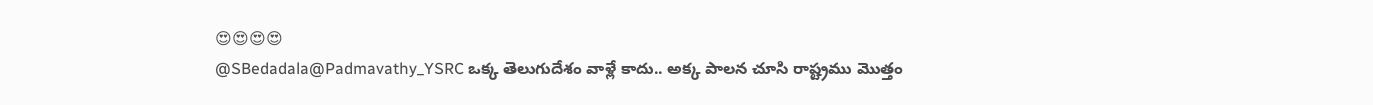😍😍😍😍
@SBedadala@Padmavathy_YSRC ఒక్క తెలుగుదేశం వాళ్లే కాదు.. అక్క పాలన చూసి రాష్ట్రము మొత్తం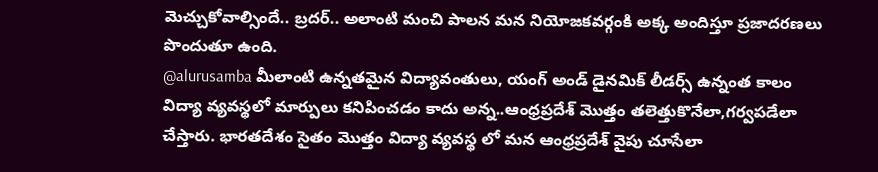మెచ్చుకోవాల్సిందే.. బ్రదర్.. అలాంటి మంచి పాలన మన నియోజకవర్గంకి అక్క అందిస్తూ ప్రజాదరణలు పొందుతూ ఉంది.
@alurusamba మీలాంటి ఉన్నతమైన విద్యావంతులు, యంగ్ అండ్ డైనమిక్ లీడర్స్ ఉన్నంత కాలం విద్యా వ్యవస్థలో మార్పులు కనిపించడం కాదు అన్న..ఆంధ్రప్రదేశ్ మొత్తం తలెత్తుకొనేలా,గర్వపడేలా చేస్తారు. భారతదేశం సైతం మొత్తం విద్యా వ్యవస్థ లో మన ఆంధ్రప్రదేశ్ వైపు చూసేలా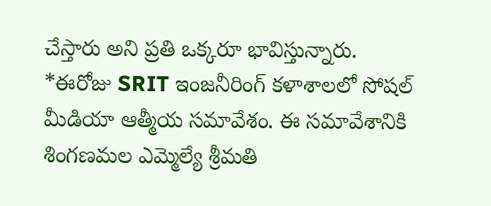చేస్తారు అని ప్రతి ఒక్కరూ భావిస్తున్నారు.
*ఈరోజు SRIT ఇంజనీరింగ్ కళాశాలలో సోషల్ మీడియా ఆత్మీయ సమావేశం. ఈ సమావేశానికి శింగణమల ఎమ్మెల్యే శ్రీమతి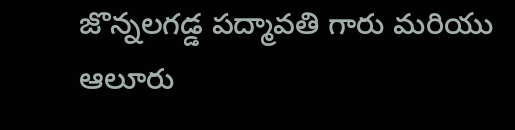జొన్నలగడ్డ పద్మావతి గారు మరియు ఆలూరు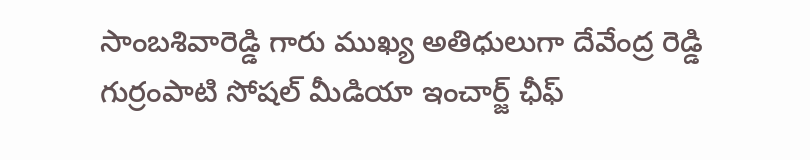సాంబశివారెడ్డి గారు ముఖ్య అతిధులుగా దేవేంద్ర రెడ్డి గుర్రంపాటి సోషల్ మీడియా ఇంచార్జ్ ఛీఫ్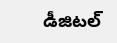డీజిటల్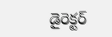డైరెక్టర్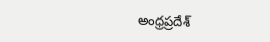అంధ్రప్రదేశ్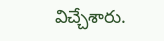విచ్చేశారు.